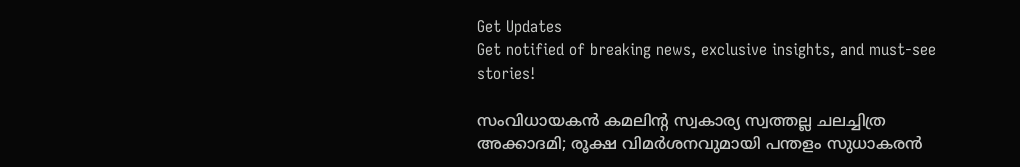Get Updates
Get notified of breaking news, exclusive insights, and must-see stories!

സംവിധായകൻ കമലിന്റ സ്വകാര്യ സ്വത്തല്ല ചലച്ചിത്ര അക്കാദമി; രൂക്ഷ വിമര്‍ശനവുമായി പന്തളം സുധാകരന്‍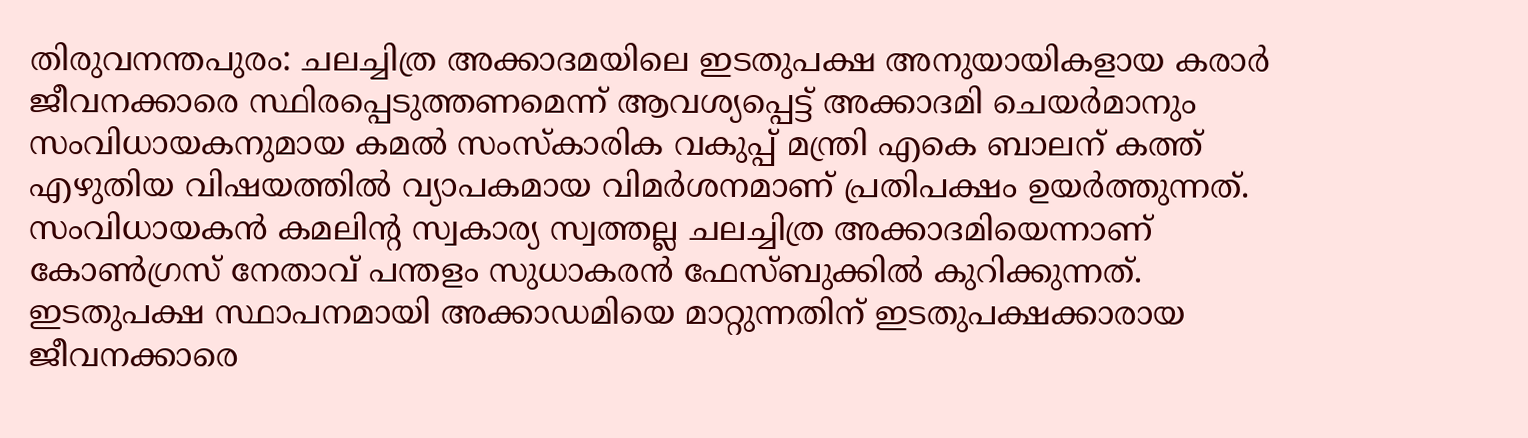തിരുവനന്തപുരം: ചലച്ചിത്ര അക്കാദമയിലെ ഇടതുപക്ഷ അനുയായികളായ കരാര്‍ ജീവനക്കാരെ സ്ഥിരപ്പെടുത്തണമെന്ന് ആവശ്യപ്പെട്ട് അക്കാദമി ചെയര്‍മാനും സംവിധായകനുമായ കമല്‍ സംസ്കാരിക വകുപ്പ് മന്ത്രി എകെ ബാലന് കത്ത് എഴുതിയ വിഷയത്തില്‍ വ്യാപകമായ വിമര്‍ശനമാണ് പ്രതിപക്ഷം ഉയര്‍ത്തുന്നത്. സംവിധായകൻ കമലിന്റ സ്വകാര്യ സ്വത്തല്ല ചലച്ചിത്ര അക്കാദമിയെന്നാണ് കോണ്‍ഗ്രസ് നേതാവ് പന്തളം സുധാകരന്‍ ഫേസ്ബുക്കില്‍ കുറിക്കുന്നത്. ഇടതുപക്ഷ സ്ഥാപനമായി അക്കാഡമിയെ മാറ്റുന്നതിന് ഇടതുപക്ഷക്കാരായ ജീവനക്കാരെ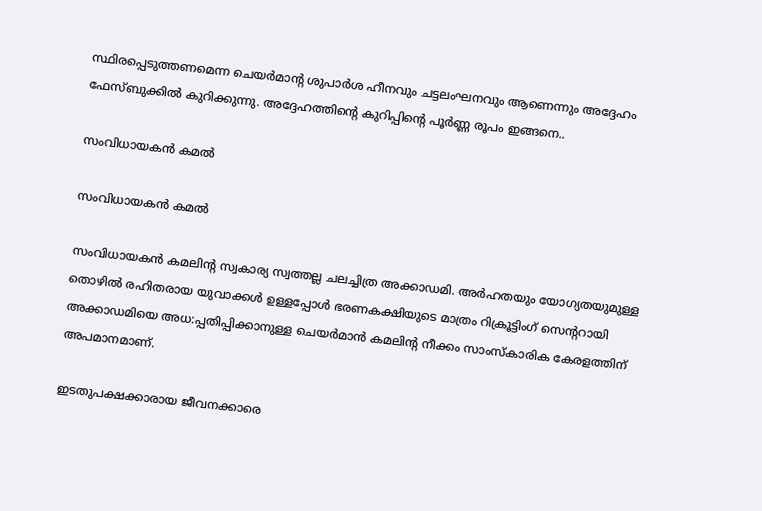സ്ഥിരപ്പെടുത്തണമെന്ന ചെയർമാന്റ ശുപാർശ ഹീനവും ചട്ടലംഘനവും ആണെന്നും അദ്ദേഹം ഫേസ്ബുക്കില്‍ കുറിക്കുന്നു. അദ്ദേഹത്തിന്‍റെ കുറിപ്പിന്‍റെ പൂര്‍ണ്ണ രൂപം ഇങ്ങനെ..

സംവിധായകൻ കമല്‍

സംവിധായകൻ കമല്‍

സംവിധായകൻ കമലിന്റ സ്വകാര്യ സ്വത്തല്ല ചലച്ചിത്ര അക്കാഡമി. അർഹതയും യോഗ്യതയുമുള്ള തൊഴിൽ രഹിതരായ യുവാക്കൾ ഉള്ളപ്പോൾ ഭരണകക്ഷിയുടെ മാത്രം റിക്രൂട്ടിംഗ് സെന്ററായി അക്കാഡമിയെ അധ:പ്പതിപ്പിക്കാനുള്ള ചെയർമാൻ കമലിന്റ നീക്കം സാംസ്കാരിക കേരളത്തിന് അപമാനമാണ്.

ഇടതുപക്ഷക്കാരായ ജീവനക്കാരെ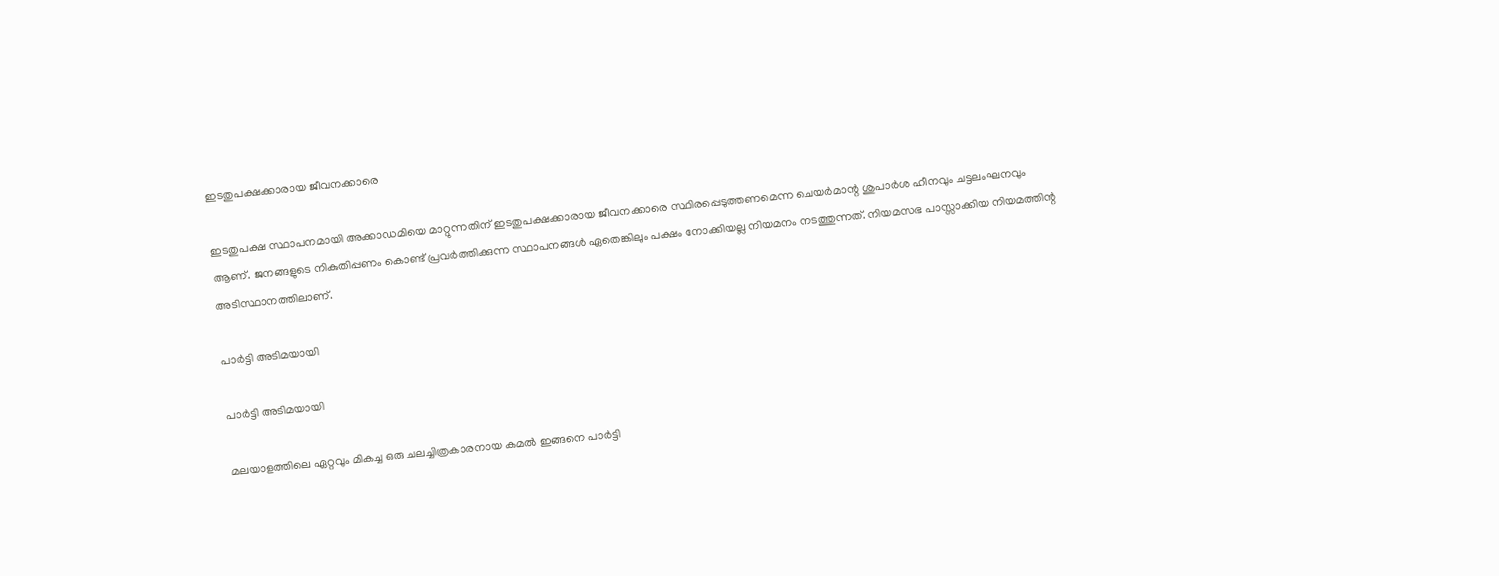ഇടതുപക്ഷക്കാരായ ജീവനക്കാരെ

ഇടതുപക്ഷ സ്ഥാപനമായി അക്കാഡമിയെ മാറ്റുന്നതിന് ഇടതുപക്ഷക്കാരായ ജീവനക്കാരെ സ്ഥിരപ്പെടുത്തണമെന്ന ചെയർമാന്റ ശുപാർശ ഹീനവും ചട്ടലംഘനവും ആണ്. ജനങ്ങളുടെ നികുതിപ്പണം കൊണ്ട് പ്രവർത്തിക്കുന്ന സ്ഥാപനങ്ങൾ ഏതെങ്കിലും പക്ഷം നോക്കിയല്ല നിയമനം നടത്തുന്നത്. നിയമസഭ പാസ്സാക്കിയ നിയമത്തിന്റ അടിസ്ഥാനത്തിലാണ്.

പാർട്ടി അടിമയായി

പാർട്ടി അടിമയായി

മലയാളത്തിലെ ഏറ്റവും മികച്ച ഒരു ചലച്ചിത്രകാരനായ കമൽ ഇങ്ങനെ പാർട്ടി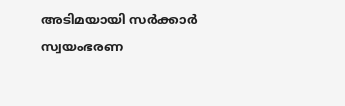അടിമയായി സർക്കാർ സ്വയംഭരണ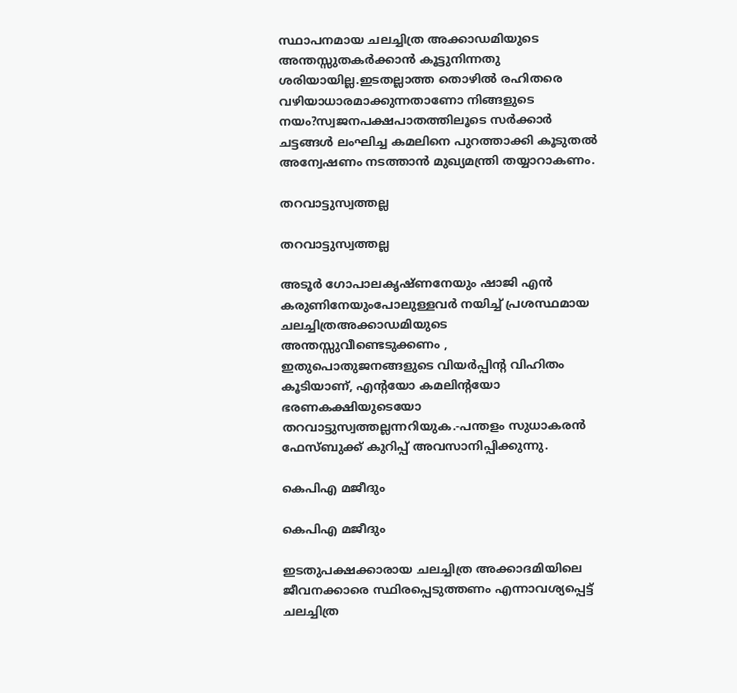സ്ഥാപനമായ ചലച്ചിത്ര അക്കാഡമിയുടെ അന്തസ്സുതകർക്കാൻ കൂട്ടുനിന്നതു ശരിയായില്ല.ഇടതല്ലാത്ത തൊഴിൽ രഹിതരെ വഴിയാധാരമാക്കുന്നതാണോ നിങ്ങളുടെ നയം?സ്വജനപക്ഷപാതത്തിലൂടെ സർക്കാർ ചട്ടങ്ങൾ ലംഘിച്ച കമലിനെ പുറത്താക്കി കൂടുതൽ അന്വേഷണം നടത്താൻ മുഖ്യമന്ത്രി തയ്യാറാകണം.

തറവാട്ടുസ്വത്തല്ല

തറവാട്ടുസ്വത്തല്ല

അടൂർ ഗോപാലകൃഷ്ണനേയും ഷാജി എൻ കരുണിനേയുംപോലുള്ളവർ നയിച്ച് പ്രശസ്ഥമായ ചലച്ചിത്രഅക്കാഡമിയുടെ അന്തസ്സുവീണ്ടെടുക്കണം , ഇതുപൊതുജനങ്ങളുടെ വിയർപ്പിന്റ വിഹിതം കൂടിയാണ്, എന്റയോ കമലിന്റയോ ഭരണകക്ഷിയുടെയോ തറവാട്ടുസ്വത്തല്ലന്നറിയുക.-പന്തളം സുധാകരന്‍ ഫേസ്ബുക്ക് കുറിപ്പ് അവസാനിപ്പിക്കുന്നു.

കെപിഎ മജീദും

കെപിഎ മജീദും

ഇടതുപക്ഷക്കാരായ ചലച്ചിത്ര അക്കാദമിയിലെ ജീവനക്കാരെ സ്ഥിരപ്പെടുത്തണം എന്നാവശ്യപ്പെട്ട് ചലച്ചിത്ര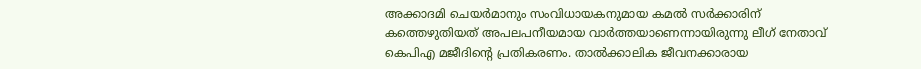അക്കാദമി ചെയർമാനും സംവിധായകനുമായ കമൽ സർക്കാരിന് കത്തെഴുതിയത് അപലപനീയമായ വാർത്തയാണെന്നായിരുന്നു ലീഗ് നേതാവ് കെപിഎ മജീദിന്‍റെ പ്രതികരണം. താൽക്കാലിക ജീവനക്കാരായ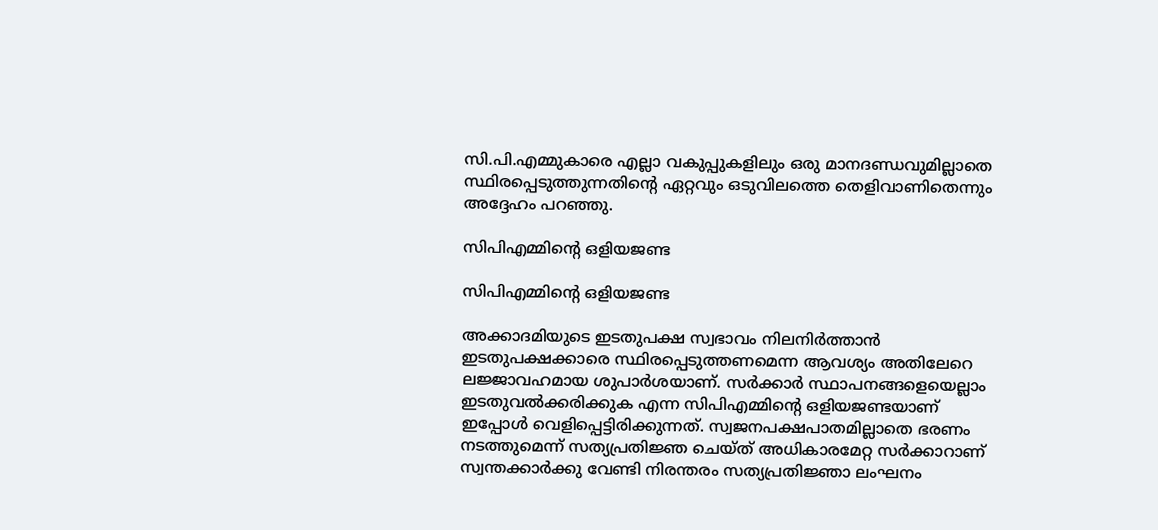സി.പി.എമ്മുകാരെ എല്ലാ വകുപ്പുകളിലും ഒരു മാനദണ്ഡവുമില്ലാതെ സ്ഥിരപ്പെടുത്തുന്നതിന്റെ ഏറ്റവും ഒടുവിലത്തെ തെളിവാണിതെന്നും അദ്ദേഹം പറഞ്ഞു.

സിപിഎമ്മിന്റെ ഒളിയജണ്ട

സിപിഎമ്മിന്റെ ഒളിയജണ്ട

അക്കാദമിയുടെ ഇടതുപക്ഷ സ്വഭാവം നിലനിർത്താൻ ഇടതുപക്ഷക്കാരെ സ്ഥിരപ്പെടുത്തണമെന്ന ആവശ്യം അതിലേറെ ലജ്ജാവഹമായ ശുപാർശയാണ്. സർക്കാർ സ്ഥാപനങ്ങളെയെല്ലാം ഇടതുവൽക്കരിക്കുക എന്ന സിപിഎമ്മിന്റെ ഒളിയജണ്ടയാണ് ഇപ്പോൾ വെളിപ്പെട്ടിരിക്കുന്നത്. സ്വജനപക്ഷപാതമില്ലാതെ ഭരണം നടത്തുമെന്ന് സത്യപ്രതിജ്ഞ ചെയ്ത് അധികാരമേറ്റ സർക്കാറാണ് സ്വന്തക്കാർക്കു വേണ്ടി നിരന്തരം സത്യപ്രതിജ്ഞാ ലംഘനം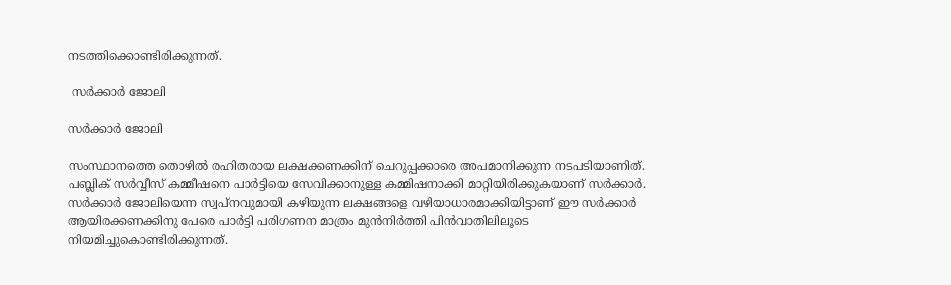നടത്തിക്കൊണ്ടിരിക്കുന്നത്.

 സർക്കാർ ജോലി

സർക്കാർ ജോലി

സംസ്ഥാനത്തെ തൊഴിൽ രഹിതരായ ലക്ഷക്കണക്കിന് ചെറുപ്പക്കാരെ അപമാനിക്കുന്ന നടപടിയാണിത്. പബ്ലിക് സർവ്വീസ് കമ്മീഷനെ പാർട്ടിയെ സേവിക്കാനുള്ള കമ്മിഷനാക്കി മാറ്റിയിരിക്കുകയാണ് സർക്കാർ. സർക്കാർ ജോലിയെന്ന സ്വപ്‌നവുമായി കഴിയുന്ന ലക്ഷങ്ങളെ വഴിയാധാരമാക്കിയിട്ടാണ് ഈ സർക്കാർ ആയിരക്കണക്കിനു പേരെ പാർട്ടി പരിഗണന മാത്രം മുൻനിർത്തി പിൻവാതിലിലൂടെ നിയമിച്ചുകൊണ്ടിരിക്കുന്നത്.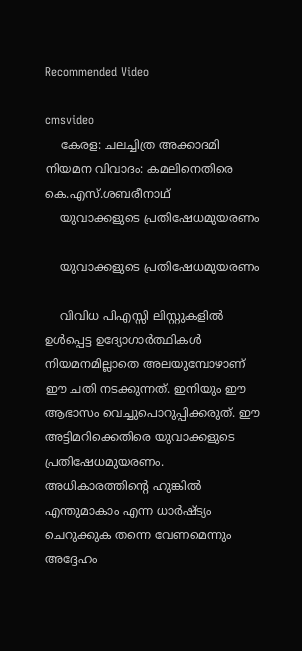Recommended Video

cmsvideo
    കേരള: ചലച്ചിത്ര അക്കാദമി നിയമന വിവാദം: കമലിനെതിരെ കെ.എസ്.ശബരീനാഥ്
    യുവാക്കളുടെ പ്രതിഷേധമുയരണം

    യുവാക്കളുടെ പ്രതിഷേധമുയരണം

    വിവിധ പിഎസ്സി ലിസ്റ്റുകളിൽ ഉൾപ്പെട്ട ഉദ്യോഗാർത്ഥികൾ നിയമനമില്ലാതെ അലയുമ്പോഴാണ് ഈ ചതി നടക്കുന്നത്. ഇനിയും ഈ ആഭാസം വെച്ചുപൊറുപ്പിക്കരുത്. ഈ അട്ടിമറിക്കെതിരെ യുവാക്കളുടെ പ്രതിഷേധമുയരണം. അധികാരത്തിന്റെ ഹുങ്കിൽ എന്തുമാകാം എന്ന ധാർഷ്ട്യം ചെറുക്കുക തന്നെ വേണമെന്നും അദ്ദേഹം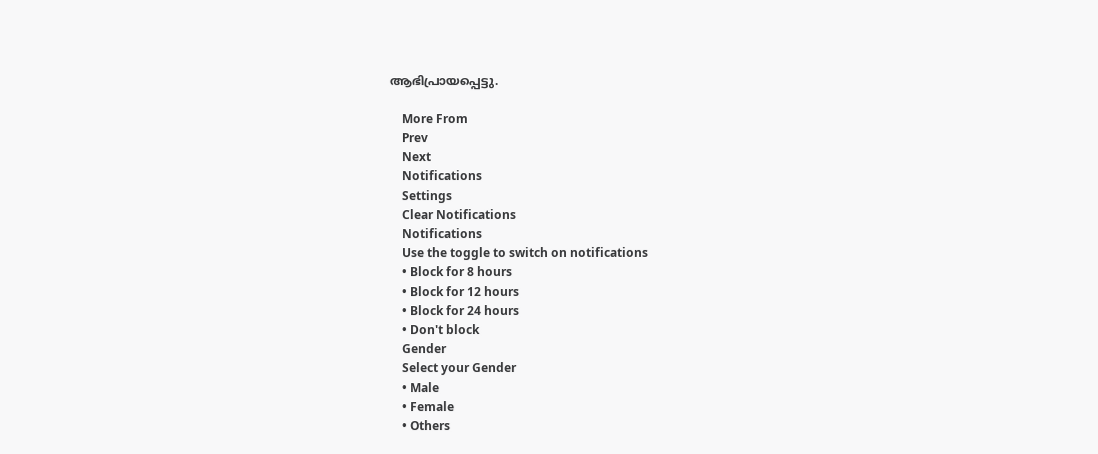ആഭിപ്രായപ്പെട്ടു.

    More From
    Prev
    Next
    Notifications
    Settings
    Clear Notifications
    Notifications
    Use the toggle to switch on notifications
    • Block for 8 hours
    • Block for 12 hours
    • Block for 24 hours
    • Don't block
    Gender
    Select your Gender
    • Male
    • Female
    • Others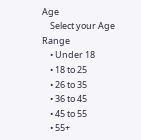Age
    Select your Age Range
    • Under 18
    • 18 to 25
    • 26 to 35
    • 36 to 45
    • 45 to 55
    • 55+